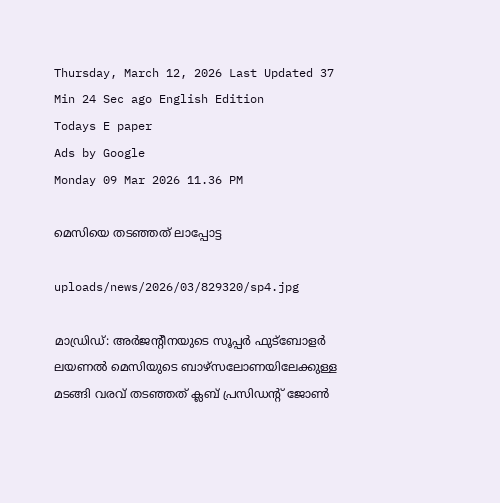Thursday, March 12, 2026 Last Updated 37 Min 24 Sec ago English Edition
Todays E paper
Ads by Google
Monday 09 Mar 2026 11.36 PM

മെസിയെ തടഞ്ഞത്‌ ലാപ്പോട്ട

uploads/news/2026/03/829320/sp4.jpg

മാഡ്രിഡ്‌: അര്‍ജന്റീനയുടെ സൂപ്പര്‍ ഫുട്‌ബോളര്‍ ലയണല്‍ മെസിയുടെ ബാഴ്‌സലോണയിലേക്കുള്ള മടങ്ങി വരവ്‌ തടഞ്ഞത്‌ ക്ലബ്‌ പ്രസിഡന്റ്‌ ജോണ്‍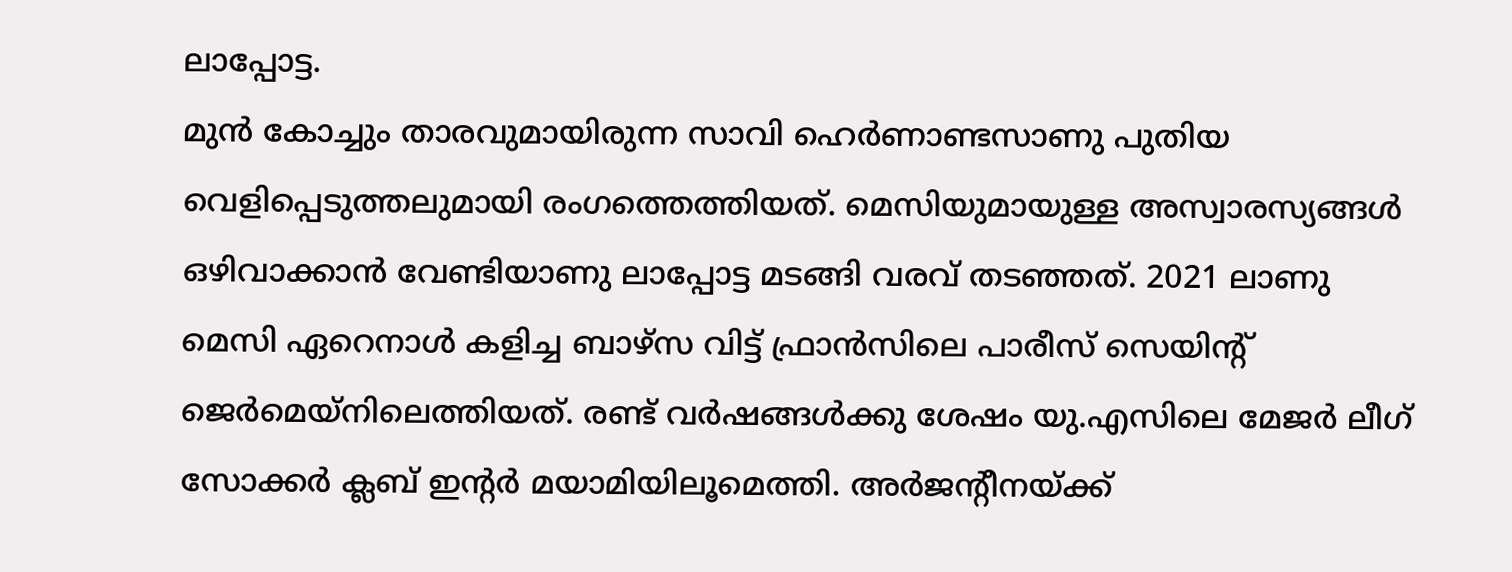ലാപ്പോട്ട.
മുന്‍ കോച്ചും താരവുമായിരുന്ന സാവി ഹെര്‍ണാണ്ടസാണു പുതിയ വെളിപ്പെടുത്തലുമായി രംഗത്തെത്തിയത്‌. മെസിയുമായുള്ള അസ്വാരസ്യങ്ങള്‍ ഒഴിവാക്കാന്‍ വേണ്ടിയാണു ലാപ്പോട്ട മടങ്ങി വരവ്‌ തടഞ്ഞത്‌. 2021 ലാണു മെസി ഏറെനാള്‍ കളിച്ച ബാഴ്‌സ വിട്ട്‌ ഫ്രാന്‍സിലെ പാരീസ്‌ സെയിന്റ്‌ ജെര്‍മെയ്‌നിലെത്തിയത്‌. രണ്ട്‌ വര്‍ഷങ്ങള്‍ക്കു ശേഷം യു.എസിലെ മേജര്‍ ലീഗ്‌ സോക്കര്‍ ക്ലബ്‌ ഇന്റര്‍ മയാമിയിലൂമെത്തി. അര്‍ജന്റീനയ്‌ക്ക്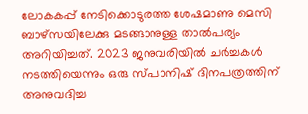ലോകകപ്പ്‌ നേടിക്കൊടുരത്ത ശേഷമാണു മെസി ബാഴ്‌സയിലേക്കു മടങ്ങാനുള്ള താല്‍പര്യം അറിയിച്ചത്‌. 2023 ജനുവരിയില്‍ ചര്‍ച്ചകള്‍ നടത്തിയെന്നും ഒരു സ്‌പാനിഷ്‌ ദിനപത്രത്തിന്‌ അനുവദിച്ച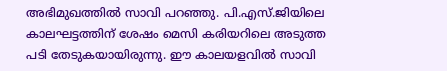അഭിമുഖത്തില്‍ സാവി പറഞ്ഞു. പി.എസ്‌.ജിയിലെ കാലഘട്ടത്തിന്‌ ശേഷം മെസി കരിയറിലെ അടുത്ത പടി തേടുകയായിരുന്നു. ഈ കാലയളവില്‍ സാവി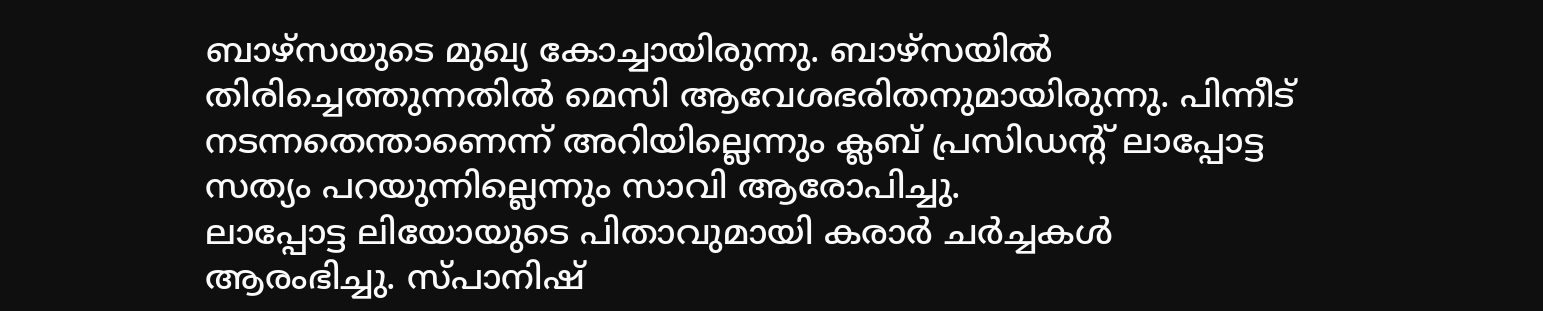ബാഴ്‌സയുടെ മുഖ്യ കോച്ചായിരുന്നു. ബാഴ്‌സയില്‍ തിരിച്ചെത്തുന്നതില്‍ മെസി ആവേശഭരിതനുമായിരുന്നു. പിന്നീട്‌ നടന്നതെന്താണെന്ന്‌ അറിയില്ലെന്നും ക്ലബ്‌ പ്രസിഡന്റ്‌ ലാപ്പോട്ട സത്യം പറയുന്നില്ലെന്നും സാവി ആരോപിച്ചു.
ലാപ്പോട്ട ലിയോയുടെ പിതാവുമായി കരാര്‍ ചര്‍ച്ചകള്‍ ആരംഭിച്ചു. സ്‌പാനിഷ്‌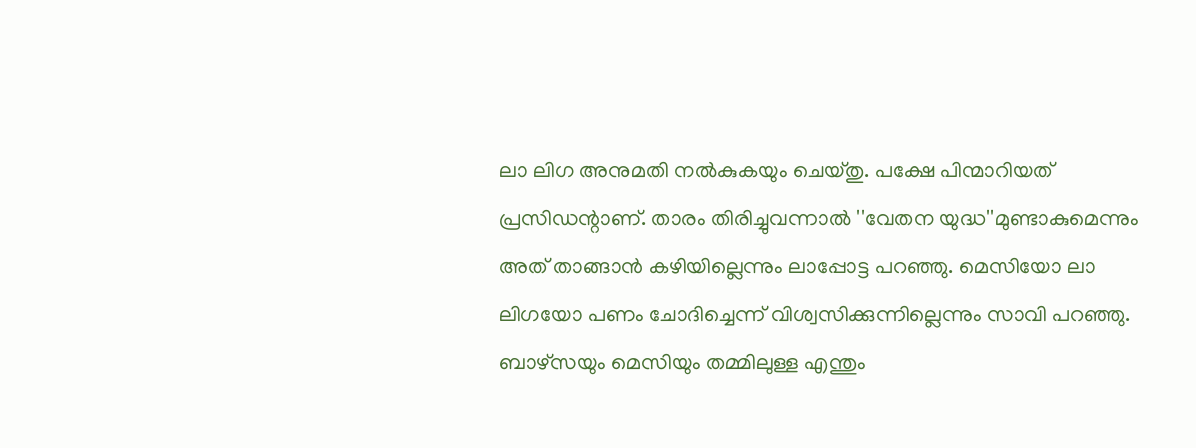ലാ ലിഗ അനുമതി നല്‍കുകയും ചെയ്‌തു. പക്ഷേ പിന്മാറിയത്‌ പ്രസിഡന്റാണ്‌. താരം തിരിച്ചുവന്നാല്‍ ''വേതന യുദ്ധ''മുണ്ടാകുമെന്നും അത്‌ താങ്ങാന്‍ കഴിയില്ലെന്നും ലാപ്പോട്ട പറഞ്ഞു. മെസിയോ ലാ ലിഗയോ പണം ചോദിച്ചെന്ന്‌ വിശ്വസിക്കുന്നില്ലെന്നും സാവി പറഞ്ഞു. ബാഴ്‌സയും മെസിയും തമ്മിലുള്ള എന്തും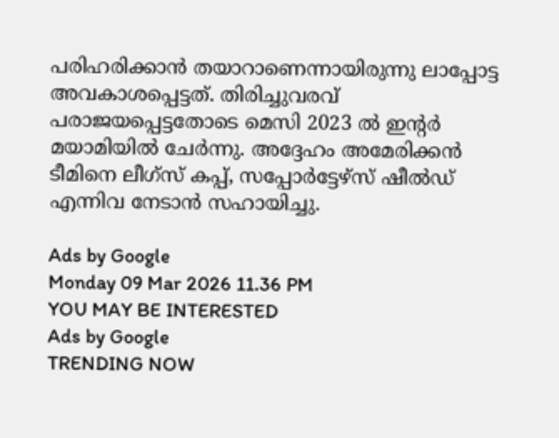പരിഹരിക്കാന്‍ തയാറാണെന്നായിരുന്നു ലാപ്പോട്ട അവകാശപ്പെട്ടത്‌. തിരിച്ചുവരവ്‌ പരാജയപ്പെട്ടതോടെ മെസി 2023 ല്‍ ഇന്റര്‍ മയാമിയില്‍ ചേര്‍ന്നു. അദ്ദേഹം അമേരിക്കന്‍ ടീമിനെ ലീഗ്‌സ് കപ്പ്‌, സപ്പോര്‍ട്ടേഴ്‌സ് ഷീല്‍ഡ്‌ എന്നിവ നേടാന്‍ സഹായിച്ചു.

Ads by Google
Monday 09 Mar 2026 11.36 PM
YOU MAY BE INTERESTED
Ads by Google
TRENDING NOW